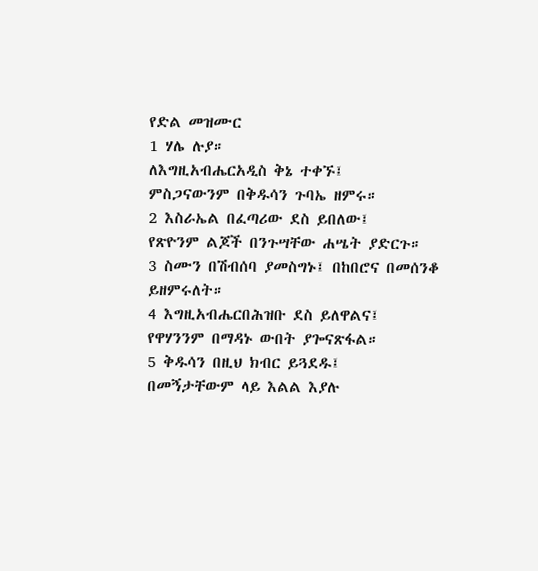የድል መዝሙር
1 ሃሌ ሉያ።
ለእግዚአብሔርአዲስ ቅኔ ተቀኙ፤
ምስጋናውንም በቅዱሳን ጉባኤ ዘምሩ።
2 እስራኤል በፈጣሪው ደስ ይበለው፤
የጽዮንም ልጆች በንጉሣቸው ሐሤት ያድርጉ።
3 ስሙን በሽብሰባ ያመስግኑ፤ በከበሮና በመሰንቆ ይዘምሩለት።
4 እግዚአብሔርበሕዝቡ ደስ ይለዋልና፤
የዋሃንንም በማዳኑ ውበት ያጐናጽፋል።
5 ቅዱሳን በዚህ ክብር ይጓደዱ፤
በመኝታቸውም ላይ እልል እያሉ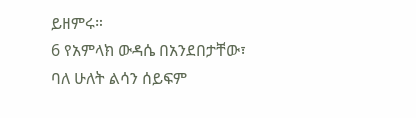ይዘምሩ።
6 የአምላክ ውዳሴ በአንደበታቸው፣
ባለ ሁለት ልሳን ሰይፍም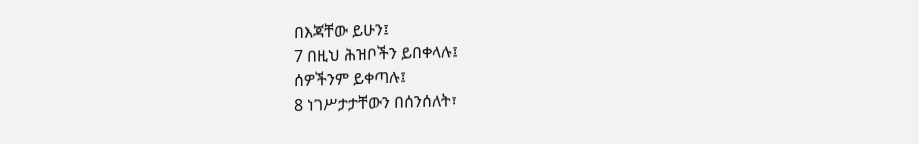በእጃቸው ይሁን፤
7 በዚህ ሕዝቦችን ይበቀላሉ፤
ሰዎችንም ይቀጣሉ፤
8 ነገሥታታቸውን በሰንሰለት፣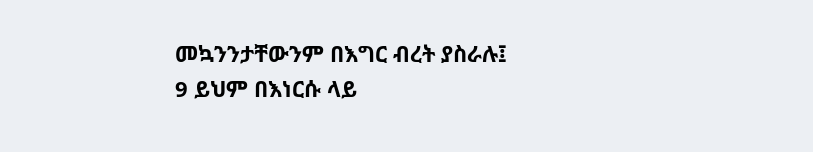መኳንንታቸውንም በእግር ብረት ያስራሉ፤
9 ይህም በእነርሱ ላይ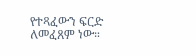የተጻፈውን ፍርድ ለመፈጸም ነው።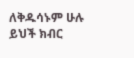ለቅዱሳኑም ሁሉ ይህች ክብር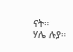ናት።
ሃሌ ሉያ።